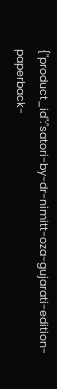{"product_id":"satori-by-dr-nimitt-oza-gujarati-edition-paperback-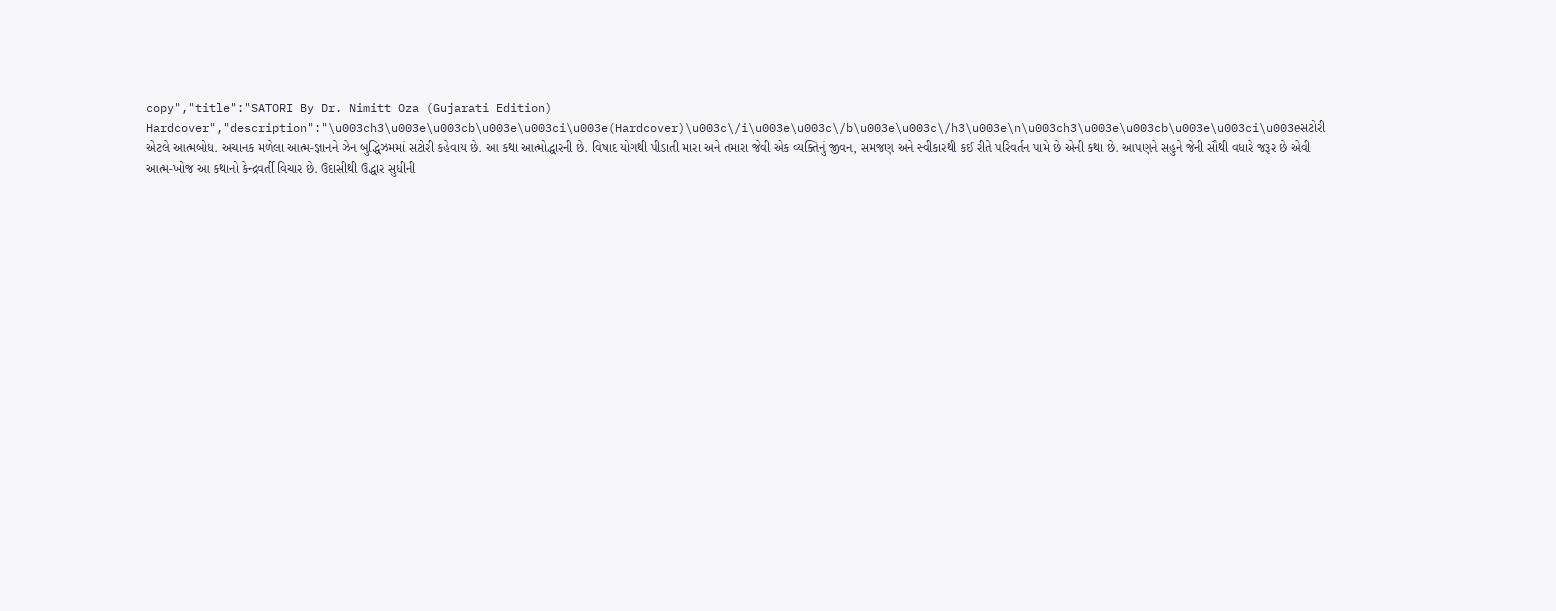copy","title":"SATORI By Dr. Nimitt Oza (Gujarati Edition) Hardcover","description":"\u003ch3\u003e\u003cb\u003e\u003ci\u003e(Hardcover)\u003c\/i\u003e\u003c\/b\u003e\u003c\/h3\u003e\n\u003ch3\u003e\u003cb\u003e\u003ci\u003eસટોરી એટલે આત્મબોધ. અચાનક મળેલા આત્મ-જ્ઞાનને ઝેન બુદ્ધિઝમમાં સટોરી કહેવાય છે. આ કથા આત્મોદ્ધારની છે. વિષાદ યોગથી પીડાતી મારા અને તમારા જેવી એક વ્યક્તિનું જીવન, સમજણ અને સ્વીકારથી કઈ રીતે પરિવર્તન પામે છે એની કથા છે. આપણને સહુને જેની સૌથી વધારે જરૂર છે એવી આત્મ-ખોજ આ કથાનો કેન્દ્રવર્તી વિચાર છે. ઉદાસીથી ઉદ્ધાર સુધીની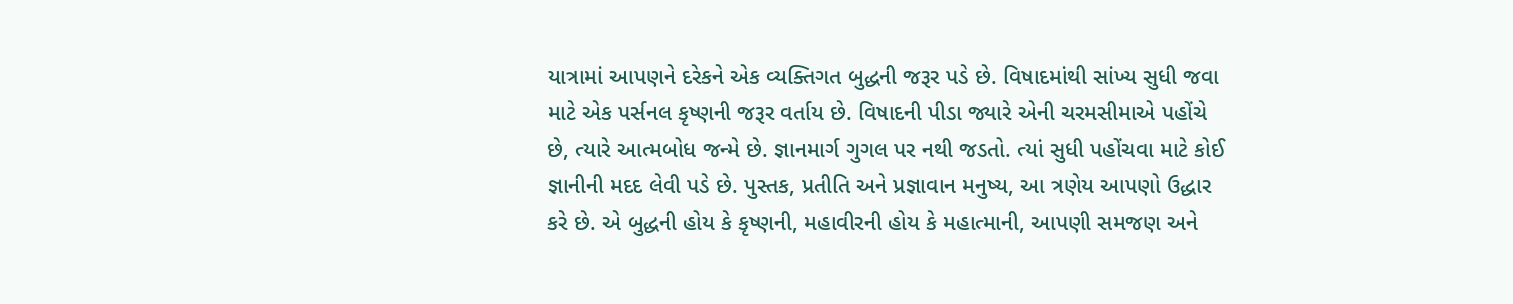યાત્રામાં આપણને દરેકને એક વ્યક્તિગત બુદ્ધની જરૂર પડે છે. વિષાદમાંથી સાંખ્ય સુધી જવા માટે એક પર્સનલ કૃષ્ણની જરૂર વર્તાય છે. વિષાદની પીડા જ્યારે એની ચરમસીમાએ પહોંચે છે, ત્યારે આત્મબોધ જન્મે છે. જ્ઞાનમાર્ગ ગુગલ પર નથી જડતો. ત્યાં સુધી પહોંચવા માટે કોઈ જ્ઞાનીની મદદ લેવી પડે છે. પુસ્તક, પ્રતીતિ અને પ્રજ્ઞાવાન મનુષ્ય, આ ત્રણેય આપણો ઉદ્ધાર કરે છે. એ બુદ્ધની હોય કે કૃષ્ણની, મહાવીરની હોય કે મહાત્માની, આપણી સમજણ અને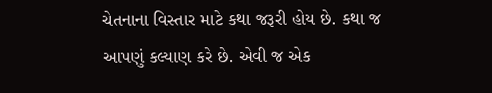ચેતનાના વિસ્તાર માટે કથા જરૂરી હોય છે. કથા જ આપણું કલ્યાણ કરે છે. એવી જ એક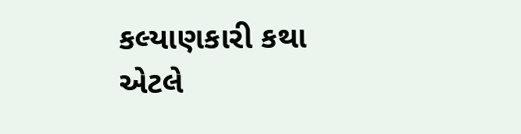કલ્યાણકારી કથા એટલે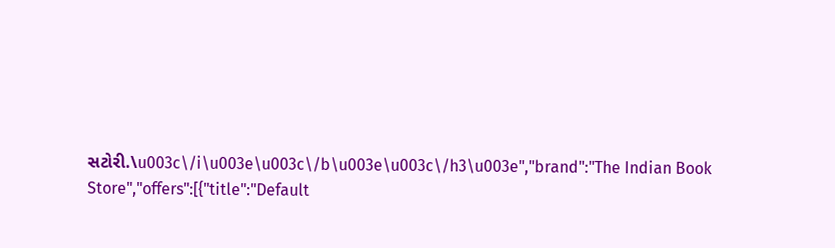સટોરી.\u003c\/i\u003e\u003c\/b\u003e\u003c\/h3\u003e","brand":"The Indian Book Store","offers":[{"title":"Default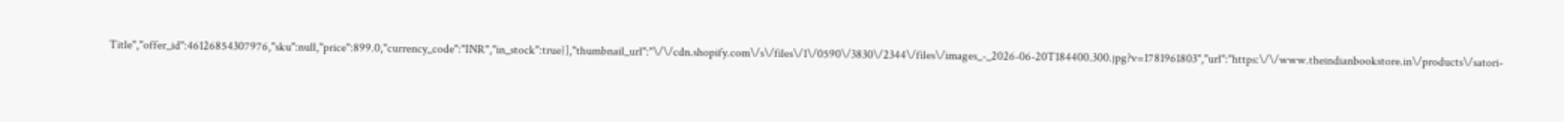Title","offer_id":46126854307976,"sku":null,"price":899.0,"currency_code":"INR","in_stock":true}],"thumbnail_url":"\/\/cdn.shopify.com\/s\/files\/1\/0590\/3830\/2344\/files\/images_-_2026-06-20T184400.300.jpg?v=1781961803","url":"https:\/\/www.theindianbookstore.in\/products\/satori-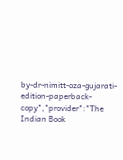by-dr-nimitt-oza-gujarati-edition-paperback-copy","provider":"The Indian Book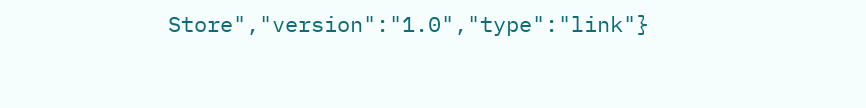Store","version":"1.0","type":"link"}